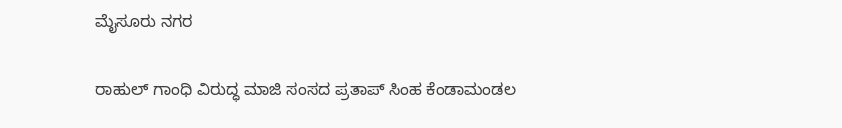ಮೈಸೂರು ನಗರ

ರಾಹುಲ್‌ ಗಾಂಧಿ ವಿರುದ್ಧ ಮಾಜಿ ಸಂಸದ ಪ್ರತಾಪ್‌ ಸಿಂಹ ಕೆಂಡಾಮಂಡಲ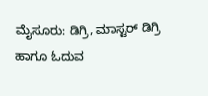ಮೈಸೂರು: ಡಿಗ್ರಿ, ಮಾಸ್ಟರ್‌ ಡಿಗ್ರಿ ಹಾಗೂ ಓದುವ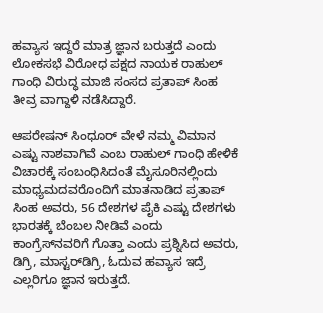ಹವ್ಯಾಸ ಇದ್ದರೆ ಮಾತ್ರ ಜ್ಞಾನ ಬರುತ್ತದೆ ಎಂದು ಲೋಕಸಭೆ ವಿರೋಧ ಪಕ್ಷದ ನಾಯಕ ರಾಹುಲ್‌ ಗಾಂಧಿ ವಿರುದ್ಧ ಮಾಜಿ ಸಂಸದ ಪ್ರತಾಪ್‌ ಸಿಂಹ ತೀವ್ರ ವಾಗ್ದಾಳಿ ನಡೆಸಿದ್ದಾರೆ.

ಆಪರೇಷನ್‌ ಸಿಂಧೂರ್‌ ವೇಳೆ ನಮ್ಮ ವಿಮಾನ ಎಷ್ಟು ನಾಶವಾಗಿವೆ ಎಂಬ ರಾಹುಲ್‌ ಗಾಂಧಿ ಹೇಳಿಕೆ ವಿಚಾರಕ್ಕೆ ಸಂಬಂಧಿಸಿದಂತೆ ಮೈಸೂರಿನಲ್ಲಿಂದು ಮಾಧ್ಯಮದವರೊಂದಿಗೆ ಮಾತನಾಡಿದ ಪ್ರತಾಪ್‌ ಸಿಂಹ ಅವರು, 56 ದೇಶಗಳ ಪೈಕಿ ಎಷ್ಟು ದೇಶಗಳು ಭಾರತಕ್ಕೆ ಬೆಂಬಲ ನೀಡಿವೆ ಎಂದು ಕಾಂಗ್ರೆಸ್‌ನವರಿಗೆ ಗೊತ್ತಾ ಎಂದು ಪ್ರಶ್ನಿಸಿದ ಅವರು, ಡಿಗ್ರಿ, ಮಾಸ್ಟರ್‌ಡಿಗ್ರಿ, ಓದುವ ಹವ್ಯಾಸ ಇದ್ರೆ ಎಲ್ಲರಿಗೂ ಜ್ಞಾನ ಇರುತ್ತದೆ.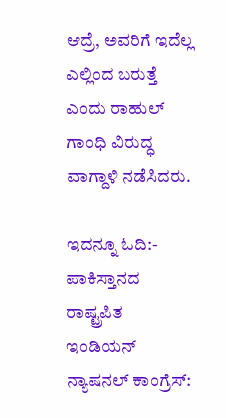ಆದ್ರೆ, ಅವರಿಗೆ ಇದೆಲ್ಲ‌ ಎಲ್ಲಿಂದ ಬರುತ್ತೆ ಎಂದು ರಾಹುಲ್ ಗಾಂಧಿ ವಿರುದ್ಧ ವಾಗ್ದಾಳಿ ನಡೆಸಿದರು.

ಇದನ್ನೂ ಓದಿ:- ಪಾಕಿಸ್ತಾನದ ರಾಷ್ಟ್ರಪಿತ ಇಂಡಿಯನ್ ನ್ಯಾಷನಲ್‌ ಕಾಂಗ್ರೆಸ್: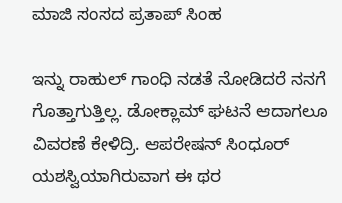ಮಾಜಿ ಸಂಸದ ಪ್ರತಾಪ್‌ ಸಿಂಹ

ಇನ್ನು ರಾಹುಲ್ ಗಾಂಧಿ ನಡತೆ ನೋಡಿದರೆ ನನಗೆ ಗೊತ್ತಾಗುತ್ತಿಲ್ಲ. ಡೋಕ್ಲಾಮ್ ಘಟನೆ ಆದಾಗಲೂ ವಿವರಣೆ ಕೇಳಿದ್ರಿ. ಆಪರೇಷನ್ ಸಿಂಧೂರ್ ಯಶಸ್ವಿಯಾಗಿರುವಾಗ ಈ‌ ಥರ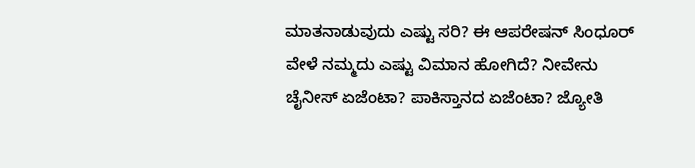ಮಾತನಾಡುವುದು ಎಷ್ಟು‌ ಸರಿ? ಈ ಆಪರೇಷನ್ ಸಿಂಧೂರ್‌ ವೇಳೆ ನಮ್ಮದು ಎಷ್ಟು‌ ವಿಮಾನ ಹೋಗಿದೆ? ನೀವೇನು ಚೈನೀಸ್ ಏಜೆಂಟಾ? ಪಾಕಿಸ್ತಾನದ ಏಜೆಂಟಾ? ಜ್ಯೋತಿ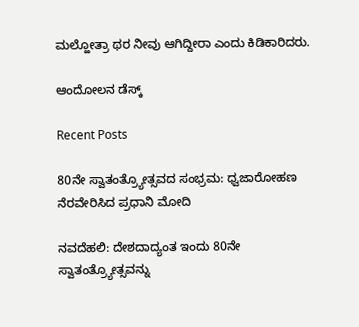ಮಲ್ಹೋತ್ರಾ ಥರ ನೀವು ಆಗಿದ್ದೀರಾ ಎಂದು ಕಿಡಿಕಾರಿದರು.

ಆಂದೋಲನ ಡೆಸ್ಕ್

Recent Posts

80ನೇ ಸ್ವಾತಂತ್ರ್ಯೋತ್ಸವದ ಸಂಭ್ರಮ: ಧ್ವಜಾರೋಹಣ ನೆರವೇರಿಸಿದ ಪ್ರಧಾನಿ ಮೋದಿ

ನವದೆಹಲಿ: ದೇಶದಾದ್ಯಂತ ಇಂದು 80ನೇ ಸ್ವಾತಂತ್ರ್ಯೋತ್ಸವನ್ನು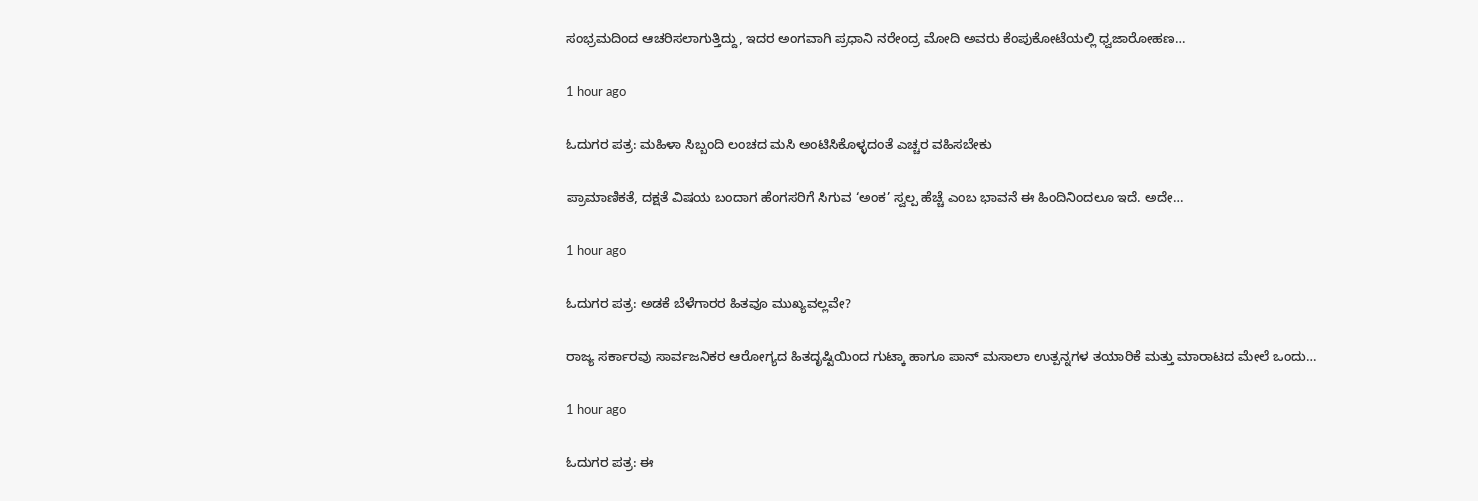ಸಂಭ್ರಮದಿಂದ ಆಚರಿಸಲಾಗುತ್ತಿದ್ದು, ಇದರ ಅಂಗವಾಗಿ ಪ್ರಧಾನಿ ನರೇಂದ್ರ ಮೋದಿ ಅವರು ಕೆಂಪುಕೋಟೆಯಲ್ಲಿ ಧ್ವಜಾರೋಹಣ…

1 hour ago

ಓದುಗರ ಪತ್ರ: ಮಹಿಳಾ ಸಿಬ್ಬಂದಿ ಲಂಚದ ಮಸಿ ಅಂಟಿಸಿಕೊಳ್ಳದಂತೆ ಎಚ್ಚರ ವಹಿಸಬೇಕು

ಪ್ರಾಮಾಣಿಕತೆ, ದಕ್ಷತೆ ವಿಷಯ ಬಂದಾಗ ಹೆಂಗಸರಿಗೆ ಸಿಗುವ ‘ಅಂಕ’ ಸ್ವಲ್ಪ ಹೆಚ್ಚೆ ಎಂಬ ಭಾವನೆ ಈ ಹಿಂದಿನಿಂದಲೂ ಇದೆ. ಅದೇ…

1 hour ago

ಓದುಗರ ಪತ್ರ: ಅಡಕೆ ಬೆಳೆಗಾರರ ಹಿತವೂ ಮುಖ್ಯವಲ್ಲವೇ?

ರಾಜ್ಯ ಸರ್ಕಾರವು ಸಾರ್ವಜನಿಕರ ಆರೋಗ್ಯದ ಹಿತದೃಷ್ಟಿಯಿಂದ ಗುಟ್ಕಾ ಹಾಗೂ ಪಾನ್ ಮಸಾಲಾ ಉತ್ಪನ್ನಗಳ ತಯಾರಿಕೆ ಮತ್ತು ಮಾರಾಟದ ಮೇಲೆ ಒಂದು…

1 hour ago

ಓದುಗರ ಪತ್ರ: ಈ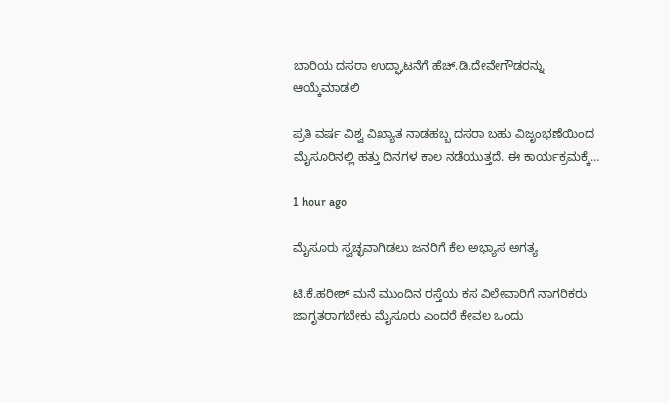ಬಾರಿಯ ದಸರಾ ಉದ್ಘಾಟನೆಗೆ ಹೆಚ್.ಡಿ.ದೇವೇಗೌಡರನ್ನು ಆಯ್ಕೆಮಾಡಲಿ

ಪ್ರತಿ ವರ್ಷ ವಿಶ್ವ ವಿಖ್ಯಾತ ನಾಡಹಬ್ಬ ದಸರಾ ಬಹು ವಿಜೃಂಭಣೆಯಿಂದ ಮೈಸೂರಿನಲ್ಲಿ ಹತ್ತು ದಿನಗಳ ಕಾಲ ನಡೆಯುತ್ತದೆ. ಈ ಕಾರ್ಯಕ್ರಮಕ್ಕೆ…

1 hour ago

ಮೈಸೂರು ಸ್ವಚ್ಛವಾಗಿಡಲು ಜನರಿಗೆ ಕೆಲ ಅಭ್ಯಾಸ ಅಗತ್ಯ

ಟಿ.ಕೆ.ಹರೀಶ್ ಮನೆ ಮುಂದಿನ ರಸ್ತೆಯ ಕಸ ವಿಲೇವಾರಿಗೆ ನಾಗರಿಕರು ಜಾಗೃತರಾಗಬೇಕು ಮೈಸೂರು ಎಂದರೆ ಕೇವಲ ಒಂದು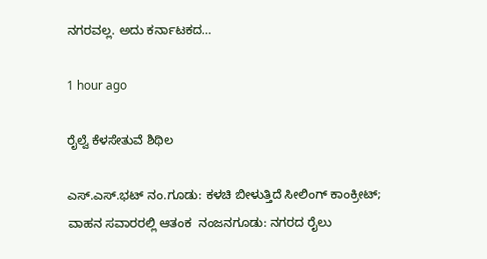ನಗರವಲ್ಲ. ಅದು ಕರ್ನಾಟಕದ…

1 hour ago

ರೈಲ್ವೆ ಕೆಳಸೇತುವೆ ಶಿಥಿಲ

ಎಸ್.ಎಸ್.ಭಟ್ ನಂ.ಗೂಡು: ಕಳಚಿ ಬೀಳುತ್ತಿದೆ ಸೀಲಿಂಗ್ ಕಾಂಕ್ರೀಟ್; ವಾಹನ ಸವಾರರಲ್ಲಿ ಆತಂಕ  ನಂಜನಗೂಡು: ನಗರದ ರೈಲು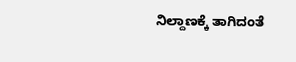ನಿಲ್ದಾಣಕ್ಕೆ ತಾಗಿದಂತೆ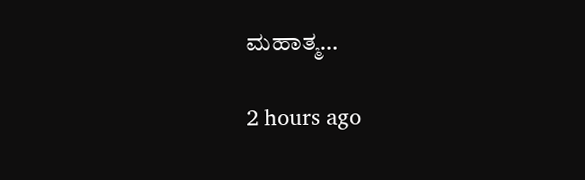ಮಹಾತ್ಮ…

2 hours ago